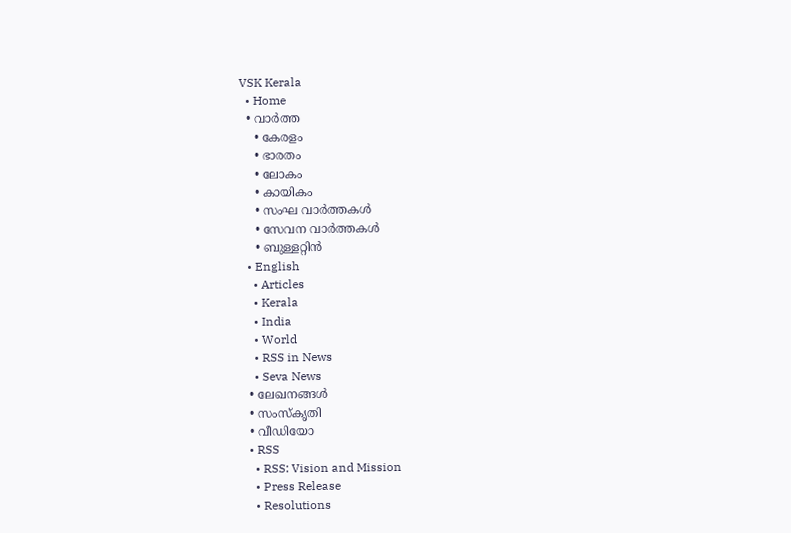VSK Kerala
  • Home
  • വാര്‍ത്ത
    • കേരളം
    • ഭാരതം
    • ലോകം
    • കായികം
    • സംഘ വാര്‍ത്തകള്‍
    • സേവന വാര്‍ത്തകള്‍
    • ബുള്ളറ്റിൻ
  • English
    • Articles
    • Kerala
    • India
    • World
    • RSS in News
    • Seva News
  • ലേഖനങ്ങള്‍
  • സംസ്കൃതി
  • വീഡിയോ
  • RSS
    • RSS: Vision and Mission
    • Press Release
    • Resolutions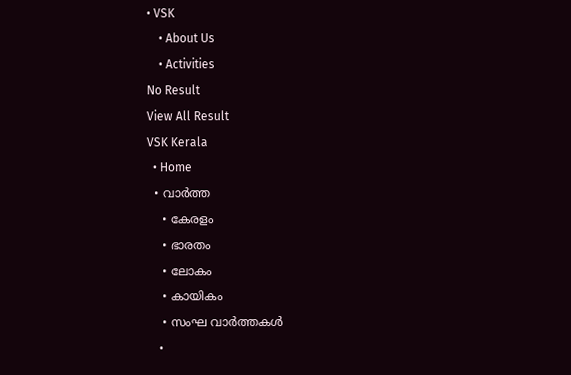• VSK
    • About Us
    • Activities
No Result
View All Result
VSK Kerala
  • Home
  • വാര്‍ത്ത
    • കേരളം
    • ഭാരതം
    • ലോകം
    • കായികം
    • സംഘ വാര്‍ത്തകള്‍
    •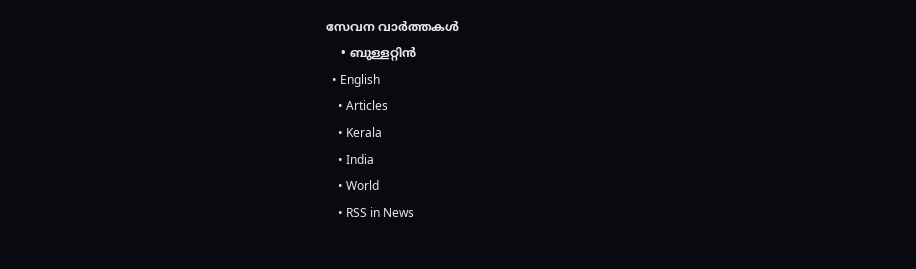സേവന വാര്‍ത്തകള്‍
    • ബുള്ളറ്റിൻ
  • English
    • Articles
    • Kerala
    • India
    • World
    • RSS in News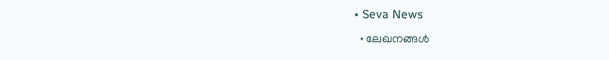• Seva News
  • ലേഖനങ്ങള്‍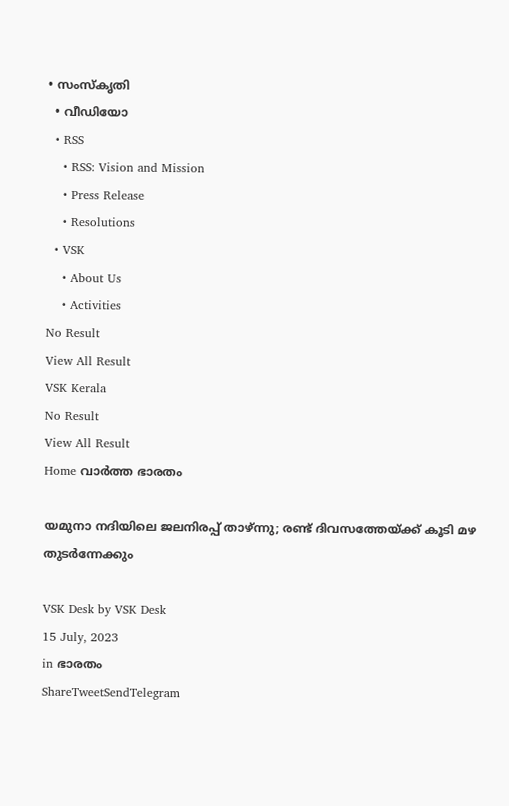• സംസ്കൃതി
  • വീഡിയോ
  • RSS
    • RSS: Vision and Mission
    • Press Release
    • Resolutions
  • VSK
    • About Us
    • Activities
No Result
View All Result
VSK Kerala
No Result
View All Result
Home വാര്‍ത്ത ഭാരതം

യമുനാ നദി‍യിലെ ജലനിരപ്പ് താഴ്ന്നു; രണ്ട് ദിവസത്തേയ്ക്ക് കൂടി മഴ തുടർന്നേക്കും

VSK Desk by VSK Desk
15 July, 2023
in ഭാരതം
ShareTweetSendTelegram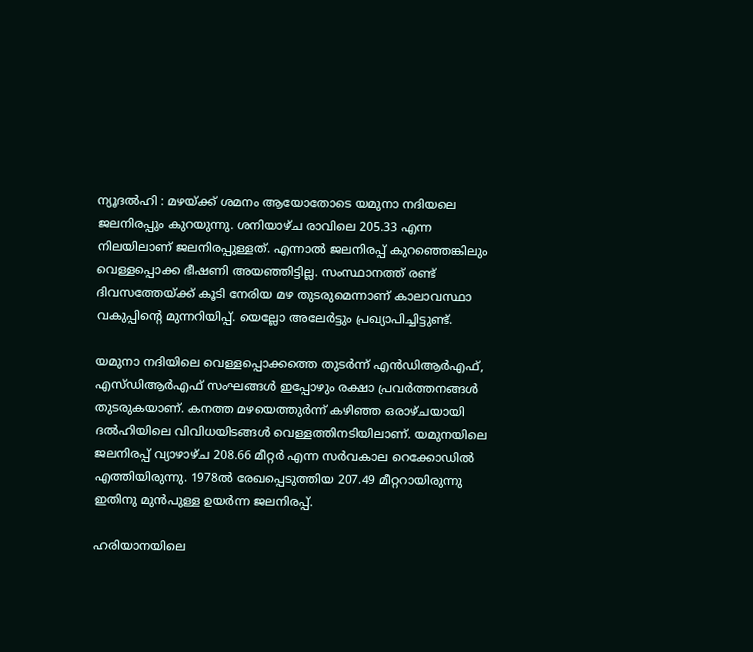ന്യൂദല്‍ഹി : മഴയ്ക്ക് ശമനം ആയോതോടെ യമുനാ നദിയലെ ജലനിരപ്പും കുറയുന്നു. ശനിയാഴ്ച രാവിലെ 205.33 എന്ന നിലയിലാണ് ജലനിരപ്പുള്ളത്. എന്നാല്‍ ജലനിരപ്പ് കുറഞ്ഞെങ്കിലും വെള്ളപ്പൊക്ക ഭീഷണി അയഞ്ഞിട്ടില്ല. സംസ്ഥാനത്ത് രണ്ട് ദിവസത്തേയ്ക്ക് കൂടി നേരിയ മഴ തുടരുമെന്നാണ് കാലാവസ്ഥാ വകുപ്പിന്റെ മുന്നറിയിപ്പ്. യെല്ലോ അലേര്‍ട്ടും പ്രഖ്യാപിച്ചിട്ടുണ്ട്.

യമുനാ നദിയിലെ വെള്ളപ്പൊക്കത്തെ തുടര്‍ന്ന് എന്‍ഡിആര്‍എഫ്, എസ്ഡിആര്‍എഫ് സംഘങ്ങള്‍ ഇപ്പോഴും രക്ഷാ പ്രവര്‍ത്തനങ്ങള്‍ തുടരുകയാണ്. കനത്ത മഴയെത്തുര്‍ന്ന് കഴിഞ്ഞ ഒരാഴ്ചയായി ദല്‍ഹിയിലെ വിവിധയിടങ്ങള്‍ വെള്ളത്തിനടിയിലാണ്. യമുനയിലെ ജലനിരപ്പ് വ്യാഴാഴ്ച 208.66 മീറ്റര്‍ എന്ന സര്‍വകാല റെക്കോഡില്‍ എത്തിയിരുന്നു. 1978ല്‍ രേഖപ്പെടുത്തിയ 207.49 മീറ്ററായിരുന്നു ഇതിനു മുന്‍പുള്ള ഉയര്‍ന്ന ജലനിരപ്പ്.

ഹരിയാനയിലെ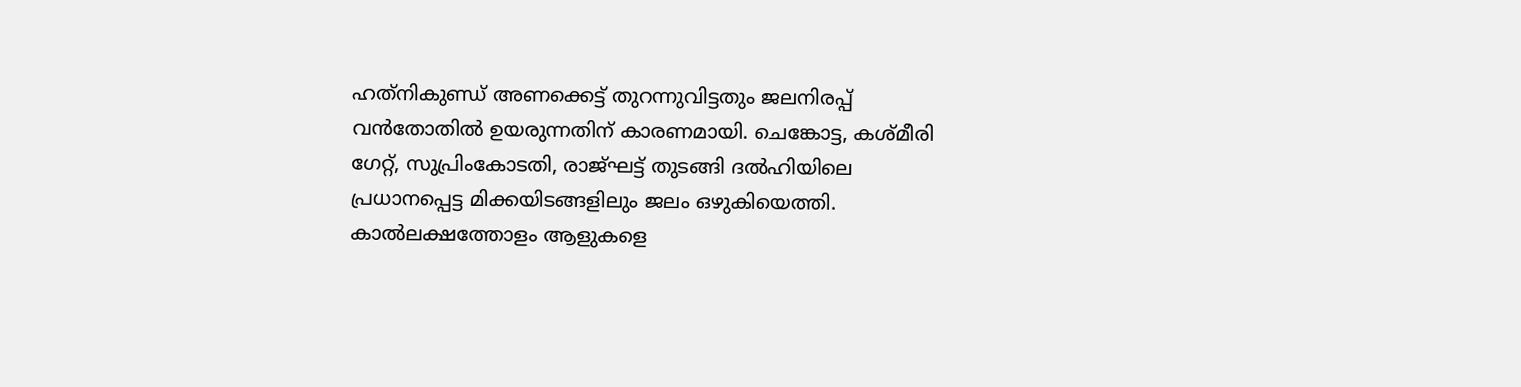ഹത്‌നികുണ്ഡ് അണക്കെട്ട് തുറന്നുവിട്ടതും ജലനിരപ്പ് വന്‍തോതില്‍ ഉയരുന്നതിന് കാരണമായി. ചെങ്കോട്ട, കശ്മീരി ഗേറ്റ്, സുപ്രിംകോടതി, രാജ്ഘട്ട് തുടങ്ങി ദല്‍ഹിയിലെ പ്രധാനപ്പെട്ട മിക്കയിടങ്ങളിലും ജലം ഒഴുകിയെത്തി. കാല്‍ലക്ഷത്തോളം ആളുകളെ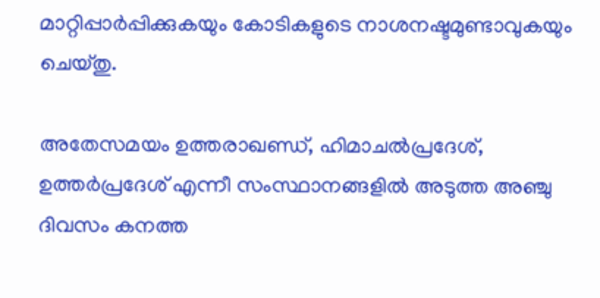മാറ്റിപ്പാര്‍പ്പിക്കുകയും കോടികളുടെ നാശനഷ്ടമുണ്ടാവുകയും ചെയ്തു.

അതേസമയം ഉത്തരാഖണ്ഡ്, ഹിമാചല്‍പ്രദേശ്, ഉത്തര്‍പ്രദേശ് എന്നീ സംസ്ഥാനങ്ങളില്‍ അടുത്ത അഞ്ചു ദിവസം കനത്ത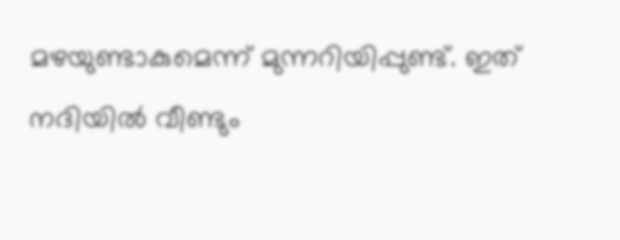മഴയുണ്ടാകുമെന്ന് മുന്നറിയിപ്പുണ്ട്. ഇത് നദിയില്‍ വീണ്ടും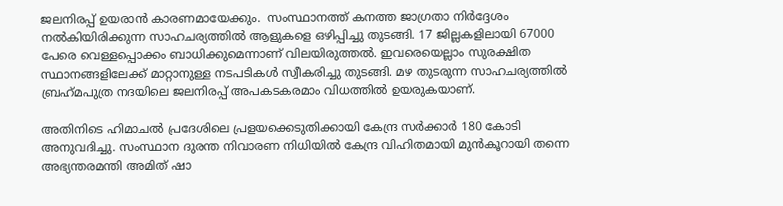ജലനിരപ്പ് ഉയരാന്‍ കാരണമായേക്കും.  സംസ്ഥാനത്ത് കനത്ത ജാഗ്രതാ നിര്‍ദ്ദേശം നല്‍കിയിരിക്കുന്ന സാഹചര്യത്തില്‍ ആളുകളെ ഒഴിപ്പിച്ചു തുടങ്ങി. 17 ജില്ലകളിലായി 67000 പേരെ വെള്ളപ്പൊക്കം ബാധിക്കുമെന്നാണ് വിലയിരുത്തല്‍. ഇവരെയെല്ലാം സുരക്ഷിത സ്ഥാനങ്ങളിലേക്ക് മാറ്റാനുള്ള നടപടികള്‍ സ്വീകരിച്ചു തുടങ്ങി. മഴ തുടരുന്ന സാഹചര്യത്തില്‍ ബ്രഹ്‌മപുത്ര നദയിലെ ജലനിരപ്പ് അപകടകരമാം വിധത്തില്‍ ഉയരുകയാണ്.

അതിനിടെ ഹിമാചല്‍ പ്രദേശിലെ പ്രളയക്കെടുതിക്കായി കേന്ദ്ര സര്‍ക്കാര്‍ 180 കോടി അനുവദിച്ചു. സംസ്ഥാന ദുരന്ത നിവാരണ നിധിയില്‍ കേന്ദ്ര വിഹിതമായി മുന്‍കൂറായി തന്നെ അഭ്യന്തരമന്തി അമിത് ഷാ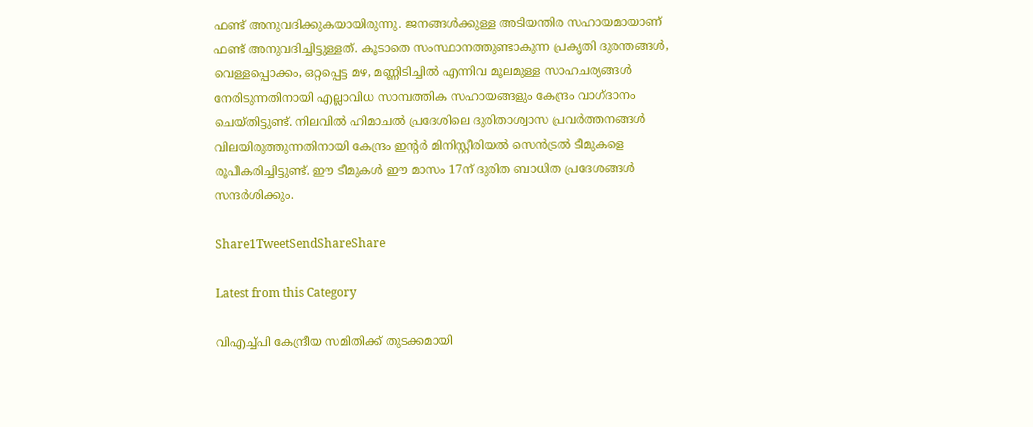ഫണ്ട് അനുവദിക്കുകയായിരുന്നു. ജനങ്ങള്‍ക്കുള്ള അടിയന്തിര സഹായമായാണ് ഫണ്ട് അനുവദിച്ചിട്ടുള്ളത്. കൂടാതെ സംസ്ഥാനത്തുണ്ടാകുന്ന പ്രകൃതി ദുരന്തങ്ങള്‍, വെള്ളപ്പൊക്കം, ഒറ്റപ്പെട്ട മഴ, മണ്ണിടിച്ചില്‍ എന്നിവ മൂലമുള്ള സാഹചര്യങ്ങള്‍ നേരിടുന്നതിനായി എല്ലാവിധ സാമ്പത്തിക സഹായങ്ങളും കേന്ദ്രം വാഗ്ദാനം ചെയ്തിട്ടുണ്ട്. നിലവില്‍ ഹിമാചല്‍ പ്രദേശിലെ ദുരിതാശ്വാസ പ്രവര്‍ത്തനങ്ങള്‍ വിലയിരുത്തുന്നതിനായി കേന്ദ്രം ഇന്റര്‍ മിനിസ്റ്റീരിയല്‍ സെന്‍ട്രല്‍ ടീമുകളെ രൂപീകരിച്ചിട്ടുണ്ട്. ഈ ടീമുകള്‍ ഈ മാസം 17ന് ദുരിത ബാധിത പ്രദേശങ്ങള്‍ സന്ദര്‍ശിക്കും.

Share1TweetSendShareShare

Latest from this Category

വിഎച്ച്പി കേന്ദ്രീയ സമിതിക്ക് തുടക്കമായി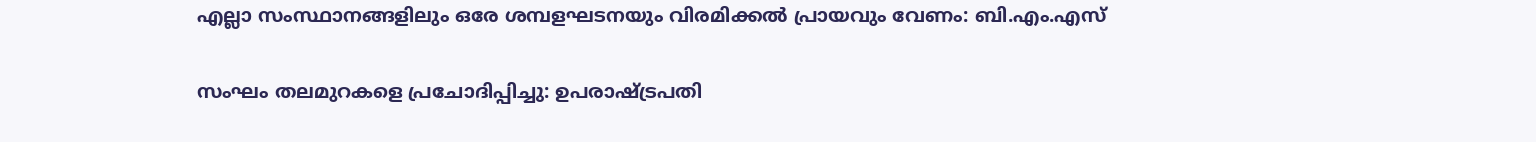എല്ലാ സംസ്ഥാനങ്ങളിലും ഒരേ ശമ്പളഘടനയും വിരമിക്കൽ പ്രായവും വേണം: ബി.എം.എസ്

സംഘം തലമുറകളെ പ്രചോദിപ്പിച്ചു: ഉപരാഷ്ട്രപതി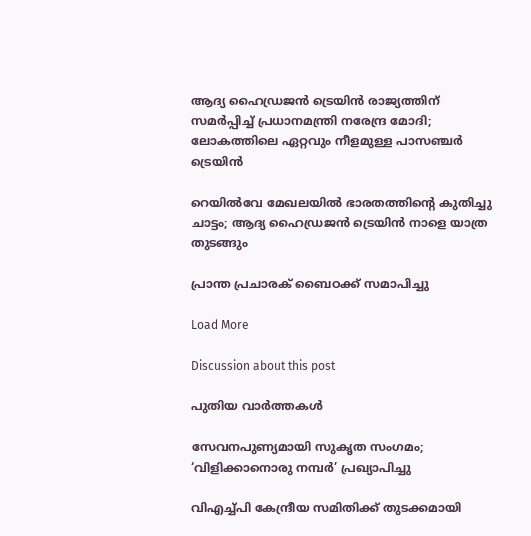ആദ്യ ഹൈഡ്രജൻ ട്രെയിൻ രാജ്യത്തിന് സമർപ്പിച്ച് പ്രധാനമന്ത്രി നരേന്ദ്ര മോദി; ലോകത്തിലെ ഏറ്റവും നീളമുള്ള പാസഞ്ചർ ട്രെയിൻ

റെയില്‍വേ മേഖലയില്‍ ഭാരതത്തിന്റെ കുതിച്ചു ചാട്ടം; ആദ്യ ഹൈഡ്രജന്‍ ട്രെയിന്‍ നാളെ യാത്ര തുടങ്ങും

പ്രാന്ത പ്രചാരക് ബൈഠക്ക് സമാപിച്ചു

Load More

Discussion about this post

പുതിയ വാര്‍ത്തകള്‍

സേവനപുണ്യമായി സുകൃത സംഗമം; ‘വിളിക്കാനൊരു നമ്പര്‍’ പ്രഖ്യാപിച്ചു

വിഎച്ച്പി കേന്ദ്രീയ സമിതിക്ക് തുടക്കമായി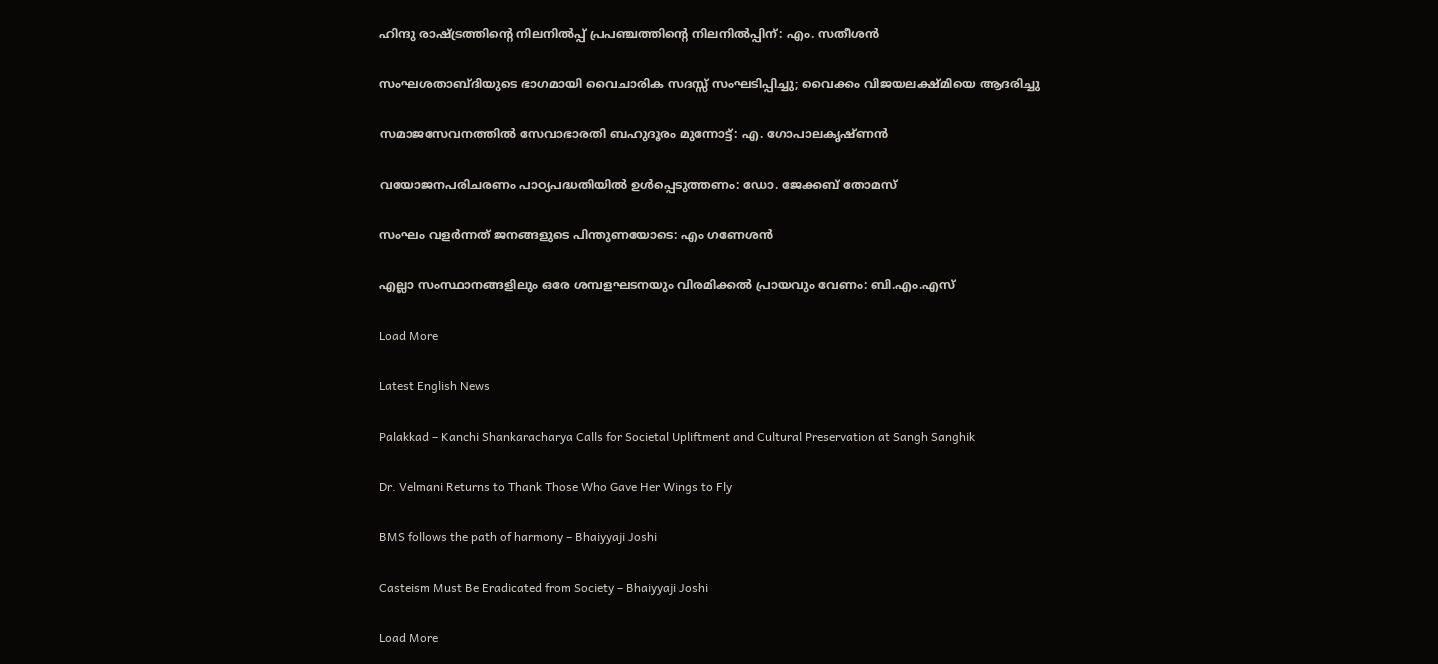ഹിന്ദു രാഷ്ട്രത്തിന്റെ നിലനിൽപ്പ് പ്രപഞ്ചത്തിന്റെ നിലനിൽപ്പിന്: എം. സതീശൻ

സംഘശതാബ്ദിയുടെ ഭാഗമായി വൈചാരിക സദസ്സ് സംഘടിപ്പിച്ചു; വൈക്കം വിജയലക്ഷ്മിയെ ആദരിച്ചു

സമാജസേവനത്തില്‍ സേവാഭാരതി ബഹുദൂരം മുന്നോട്ട്: എ. ഗോപാലകൃഷ്ണന്‍

വയോജനപരിചരണം പാഠ്യപദ്ധതിയില്‍ ഉള്‍പ്പെടുത്തണം: ഡോ. ജേക്കബ് തോമസ്

സംഘം വളർന്നത് ജനങ്ങളുടെ പിന്തുണയോടെ: എം ഗണേശൻ

എല്ലാ സംസ്ഥാനങ്ങളിലും ഒരേ ശമ്പളഘടനയും വിരമിക്കൽ പ്രായവും വേണം: ബി.എം.എസ്

Load More

Latest English News

Palakkad – Kanchi Shankaracharya Calls for Societal Upliftment and Cultural Preservation at Sangh Sanghik

Dr. Velmani Returns to Thank Those Who Gave Her Wings to Fly

BMS follows the path of harmony – Bhaiyyaji Joshi

Casteism Must Be Eradicated from Society – Bhaiyyaji Joshi

Load More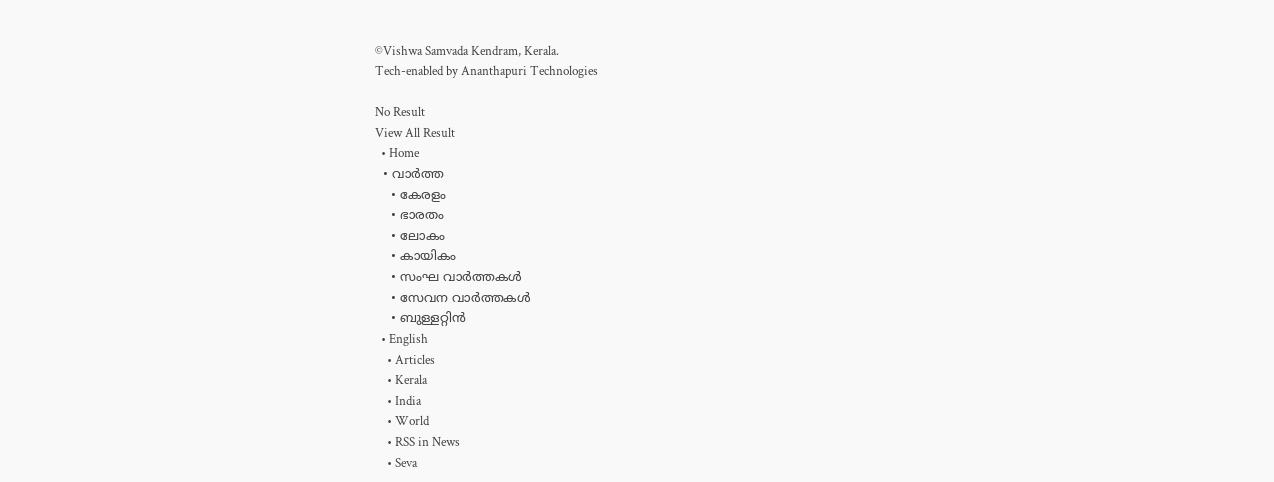©Vishwa Samvada Kendram, Kerala.
Tech-enabled by Ananthapuri Technologies

No Result
View All Result
  • Home
  • വാര്‍ത്ത
    • കേരളം
    • ഭാരതം
    • ലോകം
    • കായികം
    • സംഘ വാര്‍ത്തകള്‍
    • സേവന വാര്‍ത്തകള്‍
    • ബുള്ളറ്റിൻ
  • English
    • Articles
    • Kerala
    • India
    • World
    • RSS in News
    • Seva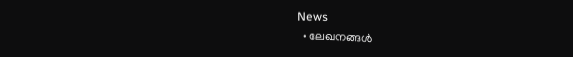News
  • ലേഖനങ്ങള്‍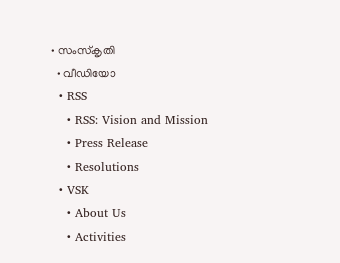• സംസ്കൃതി
  • വീഡിയോ
  • RSS
    • RSS: Vision and Mission
    • Press Release
    • Resolutions
  • VSK
    • About Us
    • Activities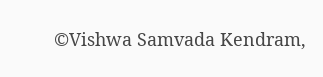©Vishwa Samvada Kendram,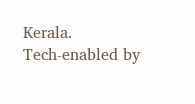Kerala.
Tech-enabled by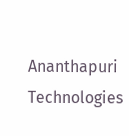Ananthapuri Technologies